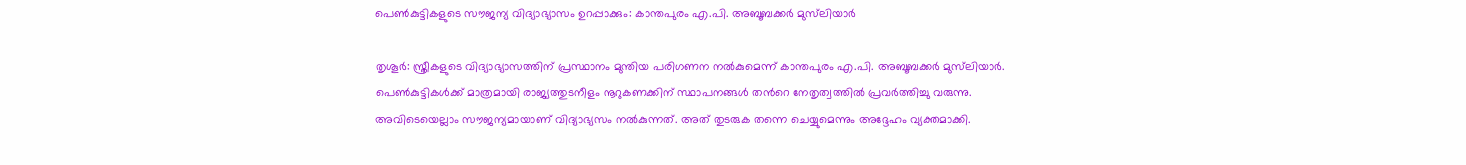പെൺകുട്ടികളുടെ സൗജന്യ വിദ്യാഭ്യാസം ഉറപ്പാക്കും: കാന്തപുരം എ.പി. അബൂബക്കർ മുസ്‌ലിയാർ

തൃശൂർ: സ്ത്രീകളുടെ വിദ്യാഭ്യാസത്തിന് പ്രസ്ഥാനം മുന്തിയ പരിഗണന നൽകുമെന്ന് കാന്തപുരം എ.പി. അബൂബക്കർ മുസ്‌ലിയാർ. പെൺകുട്ടികൾക്ക് മാത്രമായി രാജ്യത്തുടനീളം നൂറുകണക്കിന് സ്ഥാപനങ്ങൾ തന്‍റെ നേതൃത്വത്തിൽ പ്രവർത്തിച്ചു വരുന്നു. അവിടെയെല്ലാം സൗജന്യമായാണ് വിദ്യാഭ്യസം നൽകുന്നത്. അത് തുടരുക തന്നെ ചെയ്യുമെന്നും അദ്ദേഹം വ്യക്തമാക്കി.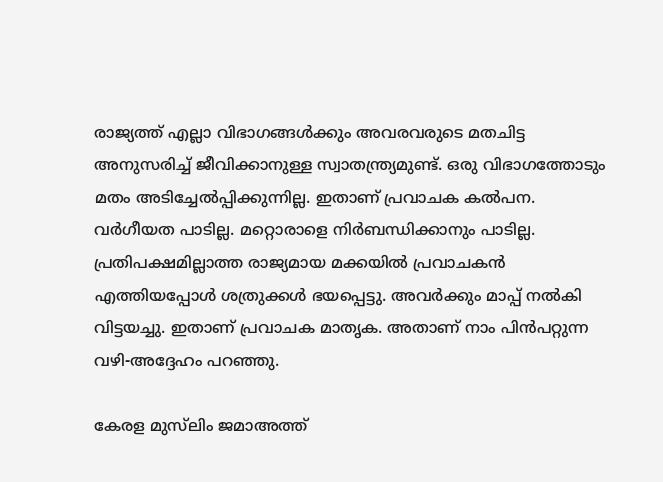രാജ്യത്ത് എല്ലാ വിഭാഗങ്ങൾക്കും അവരവരുടെ മതചിട്ട അനുസരിച്ച് ജീവിക്കാനുള്ള സ്വാതന്ത്ര്യമുണ്ട്. ഒരു വിഭാഗത്തോടും മതം അടിച്ചേൽപ്പിക്കുന്നില്ല. ഇതാണ് പ്രവാചക കൽപന. വർഗീയത പാടില്ല. മറ്റൊരാളെ നിർബന്ധിക്കാനും പാടില്ല. പ്രതിപക്ഷമില്ലാത്ത രാജ്യമായ മക്കയിൽ പ്രവാചകൻ എത്തിയപ്പോൾ ശത്രുക്കൾ ഭയപ്പെട്ടു. അവർക്കും മാപ്പ് നൽകി വിട്ടയച്ചു. ഇതാണ് പ്രവാചക മാതൃക. അതാണ് നാം പിൻപറ്റുന്ന വഴി-അദ്ദേഹം പറഞ്ഞു.

കേരള മുസ്‌ലിം ജമാഅത്ത്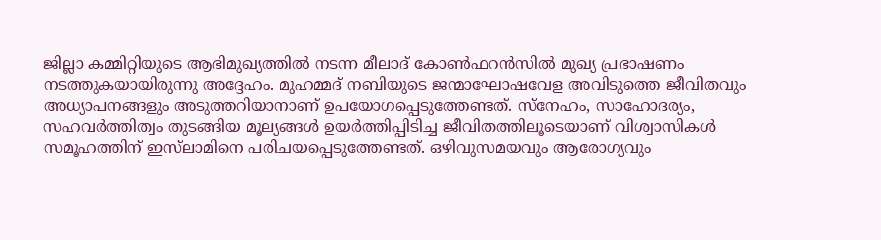ജില്ലാ കമ്മിറ്റിയുടെ ആഭിമുഖ്യത്തിൽ നടന്ന മീലാദ് കോൺഫറൻസിൽ മുഖ്യ പ്രഭാഷണം നടത്തുകയായിരുന്നു അദ്ദേഹം. മുഹമ്മദ് നബിയുടെ ജന്മാഘോഷവേള അവിടുത്തെ ജീവിതവും അധ്യാപനങ്ങളും അടുത്തറിയാനാണ് ഉപയോഗപ്പെടുത്തേണ്ടത്. സ്നേഹം, സാഹോദര്യം, സഹവർത്തിത്വം തുടങ്ങിയ മൂല്യങ്ങൾ ഉയർത്തിപ്പിടിച്ച ജീവിതത്തിലൂടെയാണ് വിശ്വാസികൾ സമൂഹത്തിന് ഇസ്‌ലാമിനെ പരിചയപ്പെടുത്തേണ്ടത്. ഒഴിവുസമയവും ആരോഗ്യവും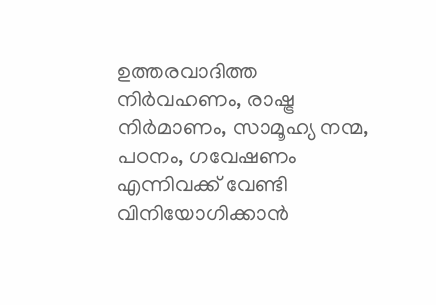ഉത്തരവാദിത്ത നിർവഹണം, രാഷ്ട്ര നിർമാണം, സാമൂഹ്യ നന്മ, പഠനം, ഗവേഷണം എന്നിവക്ക് വേണ്ടി വിനിയോഗിക്കാൻ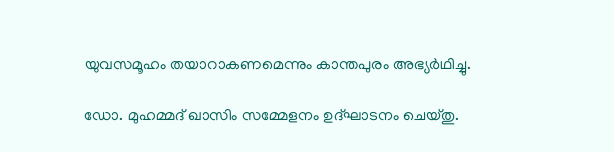യുവസമൂഹം തയാറാകണമെന്നും കാന്തപുരം അഭ്യർഥിച്ചു.

ഡോ. മുഹമ്മദ് ഖാസിം സമ്മേളനം ഉദ്ഘാടനം ചെയ്തു.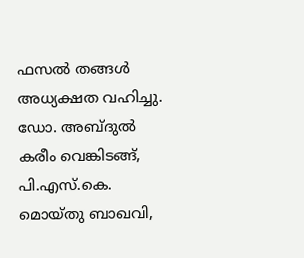ഫസൽ തങ്ങൾ അധ്യക്ഷത വഹിച്ചു. ഡോ. അബ്ദുൽ കരീം വെങ്കിടങ്ങ്, പി.എസ്.കെ. മൊയ്തു ബാഖവി,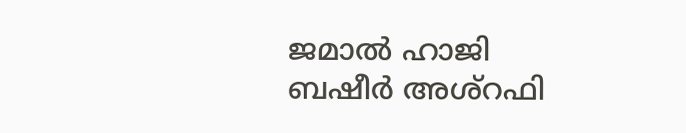ജമാൽ ഹാജി ബഷീർ അശ്റഫി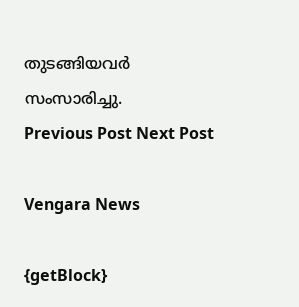തുടങ്ങിയവർ സംസാരിച്ചു.
Previous Post Next Post

Vengara News

{getBlock}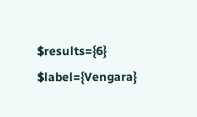$results={6} $label={Vengara}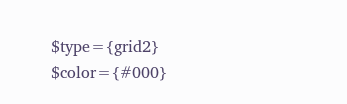$type={grid2} $color={#000}